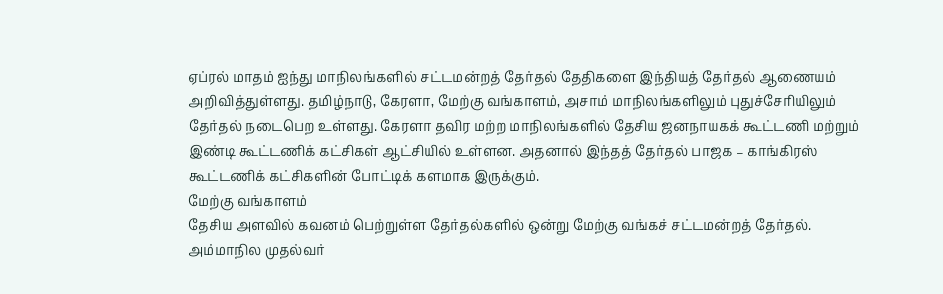ஏப்ரல் மாதம் ஐந்து மாநிலங்களில் சட்டமன்றத் தேர்தல் தேதிகளை இந்தியத் தேர்தல் ஆணையம் அறிவித்துள்ளது. தமிழ்நாடு, கேரளா, மேற்கு வங்காளம், அசாம் மாநிலங்களிலும் புதுச்சேரியிலும் தேர்தல் நடைபெற உள்ளது. கேரளா தவிர மற்ற மாநிலங்களில் தேசிய ஜனநாயகக் கூட்டணி மற்றும் இண்டி கூட்டணிக் கட்சிகள் ஆட்சியில் உள்ளன. அதனால் இந்தத் தேர்தல் பாஜக – காங்கிரஸ் கூட்டணிக் கட்சிகளின் போட்டிக் களமாக இருக்கும்.
மேற்கு வங்காளம்
தேசிய அளவில் கவனம் பெற்றுள்ள தேர்தல்களில் ஒன்று மேற்கு வங்கச் சட்டமன்றத் தேர்தல். அம்மாநில முதல்வர்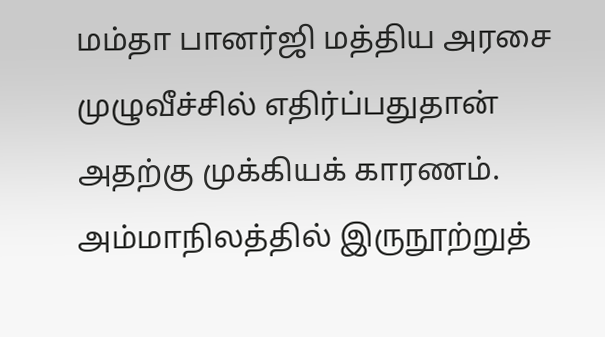மம்தா பானர்ஜி மத்திய அரசை முழுவீச்சில் எதிர்ப்பதுதான் அதற்கு முக்கியக் காரணம்.
அம்மாநிலத்தில் இருநூற்றுத்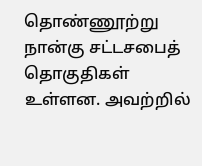தொண்ணூற்று நான்கு சட்டசபைத் தொகுதிகள் உள்ளன. அவற்றில்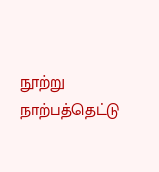நூற்று நாற்பத்தெட்டு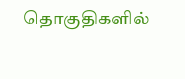தொகுதிகளில்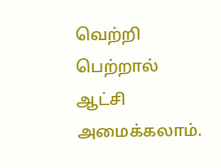வெற்றி பெற்றால் ஆட்சி அமைக்கலாம்.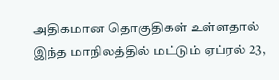அதிகமான தொகுதிகள் உள்ளதால் இந்த மாநிலத்தில் மட்டும் ஏப்ரல் 23,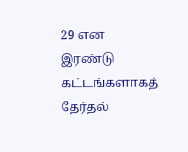29 என இரண்டு கட்டங்களாகத் தேர்தல்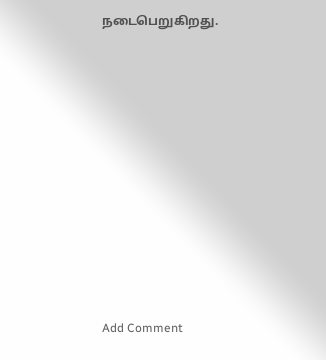நடைபெறுகிறது.















Add Comment